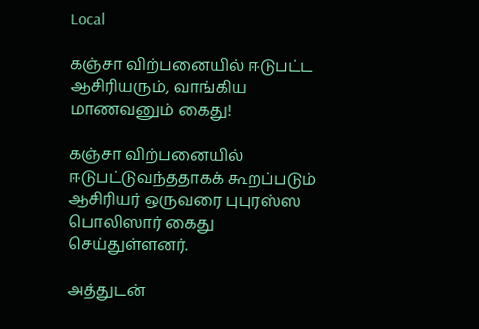Local

கஞ்சா விற்பனையில் ஈடுபட்ட ஆசிரியரும், வாங்கிய மாணவனும் கைது!

கஞ்சா விற்பனையில் ஈடுபட்டுவந்ததாகக் கூறப்படும் ஆசிரியர் ஒருவரை புபுரஸ்ஸ பொலிஸார் கைது செய்துள்ளனர்.

அத்துடன்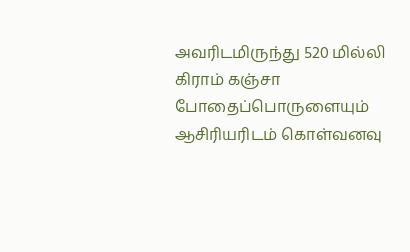அவரிடமிருந்து 520 மில்லி கிராம் கஞ்சா போதைப்பொருளையும் ஆசிரியரிடம் கொள்வனவு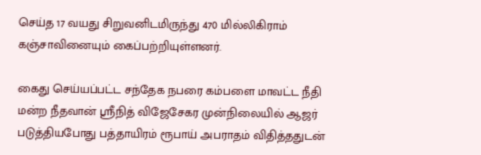செய்த 17 வயது சிறுவனிடமிருந்து 470 மில்லிகிராம் கஞ்சாவினையும் கைப்பற்றியுள்ளனர்.

கைது செய்யப்பட்ட சந்தேக நபரை கம்பளை மாவட்ட நீதி மன்ற நீதவான் ஸ்ரீநித் விஜேசேகர முன்நிலையில் ஆஜர் படுத்தியபோது பத்தாயிரம் ரூபாய் அபராதம் விதித்ததுடன்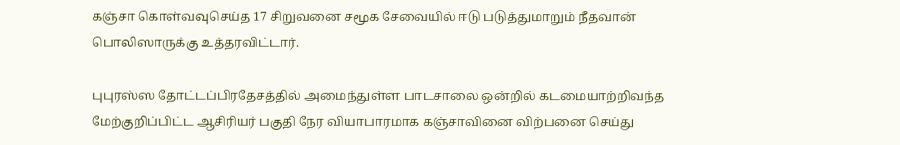கஞ்சா கொள்வவுசெய்த 17 சிறுவனை சமூக சேவையில் ஈடு படுத்துமாறும் நீதவான் பொலிஸாருக்கு உத்தரவிட்டார்.

புபுரஸ்ஸ தோட்டப்பிரதேசத்தில் அமைந்துள்ள பாடசாலை ஒன்றில் கடமையாற்றிவந்த மேற்குறிப்பிட்ட ஆசிரியர் பகுதி நேர வியாபாரமாக கஞ்சாவினை விற்பனை செய்து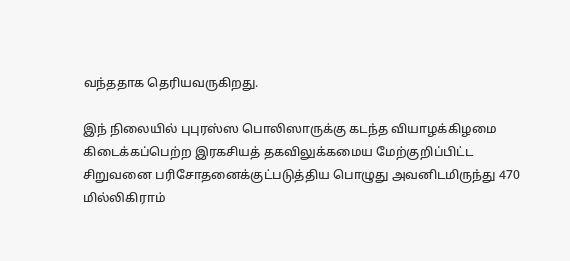வந்ததாக தெரியவருகிறது.

இந் நிலையில் புபுரஸ்ஸ பொலிஸாருக்கு கடந்த வியாழக்கிழமை கிடைக்கப்பெற்ற இரகசியத் தகவிலுக்கமைய மேற்குறிப்பிட்ட சிறுவனை பரிசோதனைக்குட்படுத்திய பொழுது அவனிடமிருந்து 470 மில்லிகிராம்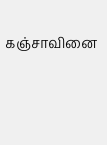கஞ்சாவினை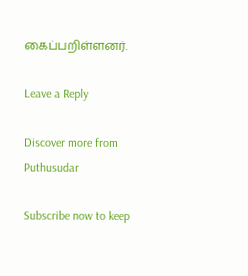கைப்பறிள்ளனர்.

Leave a Reply

Discover more from Puthusudar

Subscribe now to keep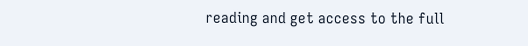reading and get access to the full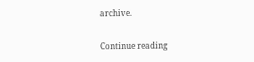archive.

Continue reading